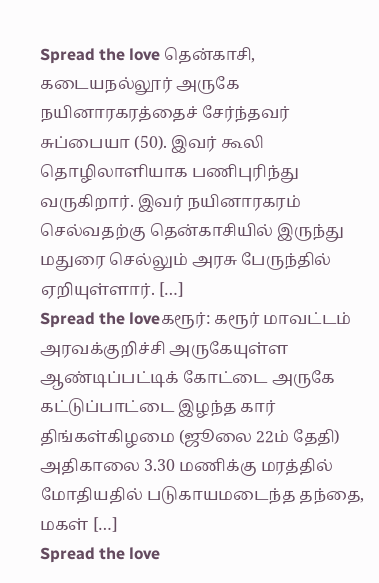Spread the love தென்காசி, கடையநல்லூர் அருகே நயினாரகரத்தைச் சேர்ந்தவர் சுப்பையா (50). இவர் கூலி தொழிலாளியாக பணிபுரிந்து வருகிறார். இவர் நயினாரகரம் செல்வதற்கு தென்காசியில் இருந்து மதுரை செல்லும் அரசு பேருந்தில் ஏறியுள்ளார். […]
Spread the loveகரூர்: கரூர் மாவட்டம் அரவக்குறிச்சி அருகேயுள்ள ஆண்டிப்பட்டிக் கோட்டை அருகே கட்டுப்பாட்டை இழந்த கார் திங்கள்கிழமை (ஜூலை 22ம் தேதி) அதிகாலை 3.30 மணிக்கு மரத்தில் மோதியதில் படுகாயமடைந்த தந்தை, மகள் […]
Spread the love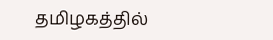தமிழகத்தில்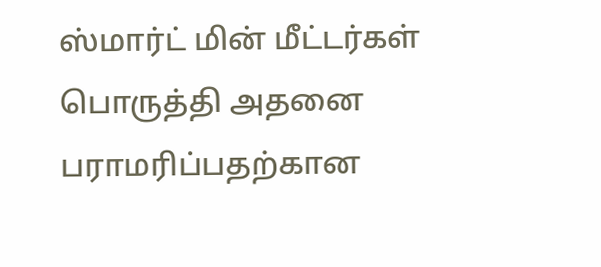ஸ்மார்ட் மின் மீட்டர்கள் பொருத்தி அதனை பராமரிப்பதற்கான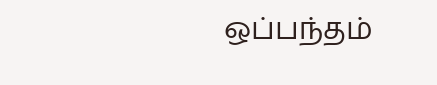ஒப்பந்தம்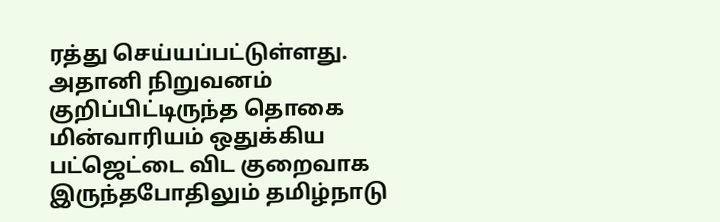ரத்து செய்யப்பட்டுள்ளது. அதானி நிறுவனம் குறிப்பிட்டிருந்த தொகை மின்வாரியம் ஒதுக்கிய பட்ஜெட்டை விட குறைவாக இருந்தபோதிலும் தமிழ்நாடு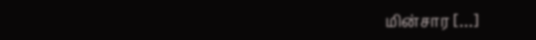மின்சார […]